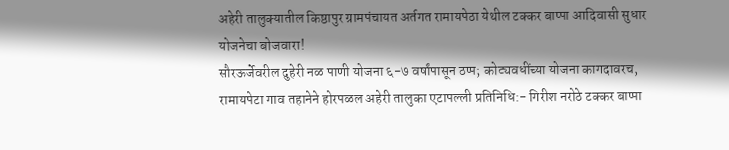अहेरी तालुक्यातील किष्ठापुर ग्रामपंचायत अर्तगत रामायपेठा येथील टक्कर बाप्पा आदिवासी सुधार योजनेचा बोजवारा!
सौरऊर्जेवरील दुहेरी नळ पाणी योजना ६-७ वर्षांपासून ठप्प; कोट्यवधींच्या योजना कागदावरच, रामायपेटा गाव तहानेने होरपळल अहेरी तालुका एटापल्ली प्रतिनिधि:- गिरीश नरोठे टक्कर बाप्पा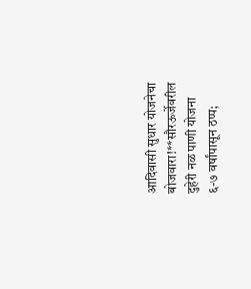आदिवासी सुधार योजनेचा बोजवारा!**सौरऊर्जेवरील दुहेरी नळ पाणी योजना ६-७ वर्षांपासून ठप्प;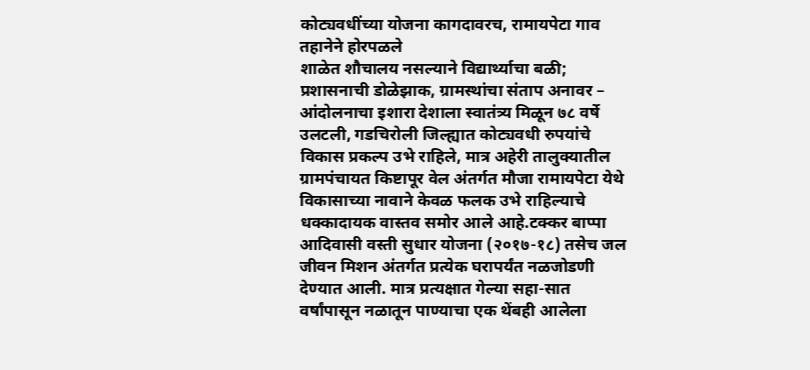कोट्यवधींच्या योजना कागदावरच, रामायपेटा गाव तहानेने होरपळले
शाळेत शौचालय नसल्याने विद्यार्थ्याचा बळी; प्रशासनाची डोळेझाक, ग्रामस्थांचा संताप अनावर – आंदोलनाचा इशारा देशाला स्वातंत्र्य मिळून ७८ वर्षे उलटली, गडचिरोली जिल्ह्यात कोट्यवधी रुपयांचे विकास प्रकल्प उभे राहिले, मात्र अहेरी तालुक्यातील ग्रामपंचायत किष्टापूर वेल अंतर्गत मौजा रामायपेटा येथे विकासाच्या नावाने केवळ फलक उभे राहिल्याचे धक्कादायक वास्तव समोर आले आहे.टक्कर बाप्पा आदिवासी वस्ती सुधार योजना (२०१७-१८) तसेच जल जीवन मिशन अंतर्गत प्रत्येक घरापर्यंत नळजोडणी देण्यात आली. मात्र प्रत्यक्षात गेल्या सहा-सात वर्षांपासून नळातून पाण्याचा एक थेंबही आलेला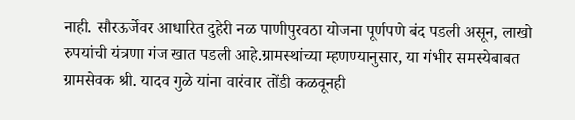नाही. सौरऊर्जेवर आधारित दुहेरी नळ पाणीपुरवठा योजना पूर्णपणे बंद पडली असून, लाखो रुपयांची यंत्रणा गंज खात पडली आहे.ग्रामस्थांच्या म्हणण्यानुसार, या गंभीर समस्येबाबत ग्रामसेवक श्री. यादव गुळे यांना वारंवार तोंडी कळवूनही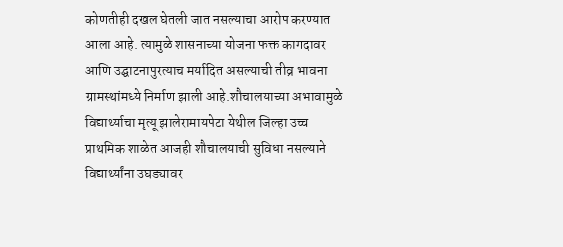कोणतीही दखल घेतली जात नसल्याचा आरोप करण्यात आला आहे. त्यामुळे शासनाच्या योजना फक्त कागदावर आणि उद्घाटनापुरत्याच मर्यादित असल्याची तीव्र भावना ग्रामस्थांमध्ये निर्माण झाली आहे.शौचालयाच्या अभावामुळे विद्यार्थ्याचा मृत्यू झालेरामायपेटा येथील जिल्हा उच्च प्राथमिक शाळेत आजही शौचालयाची सुविधा नसल्याने विद्यार्थ्यांना उघड्यावर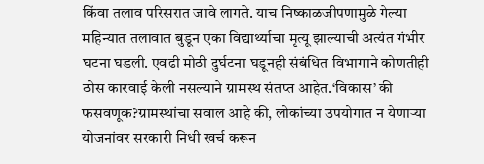किंवा तलाव परिसरात जावे लागते. याच निष्काळजीपणामुळे गेल्या महिन्यात तलावात बुडून एका विद्यार्थ्याचा मृत्यू झाल्याची अत्यंत गंभीर घटना घडली. एवढी मोठी दुर्घटना घडूनही संबंधित विभागाने कोणतीही ठोस कारवाई केली नसल्याने ग्रामस्थ संतप्त आहेत.‘विकास’ की फसवणूक?ग्रामस्थांचा सवाल आहे की, लोकांच्या उपयोगात न येणाऱ्या योजनांवर सरकारी निधी खर्च करून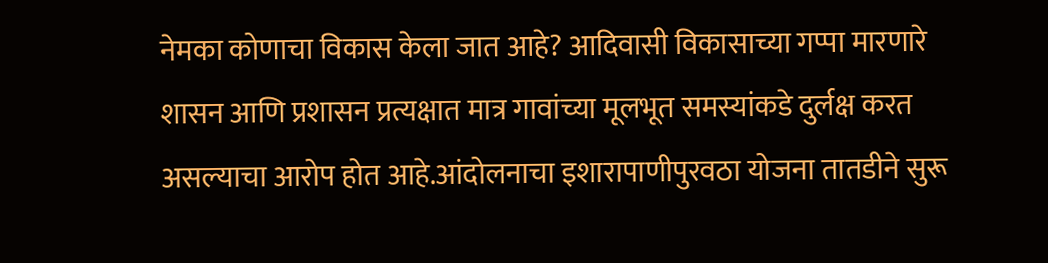नेमका कोणाचा विकास केला जात आहे? आदिवासी विकासाच्या गप्पा मारणारे शासन आणि प्रशासन प्रत्यक्षात मात्र गावांच्या मूलभूत समस्यांकडे दुर्लक्ष करत असल्याचा आरोप होत आहे.आंदोलनाचा इशारापाणीपुरवठा योजना तातडीने सुरू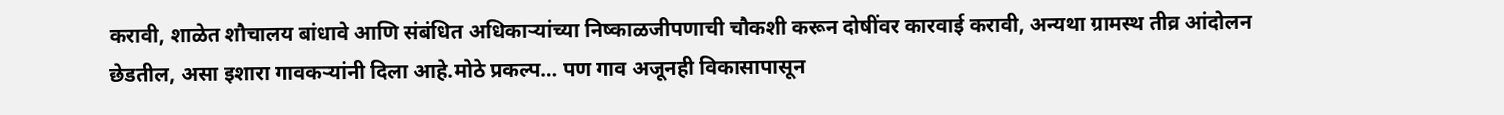करावी, शाळेत शौचालय बांधावे आणि संबंधित अधिकाऱ्यांच्या निष्काळजीपणाची चौकशी करून दोषींवर कारवाई करावी, अन्यथा ग्रामस्थ तीव्र आंदोलन छेडतील, असा इशारा गावकऱ्यांनी दिला आहे.मोठे प्रकल्प… पण गाव अजूनही विकासापासून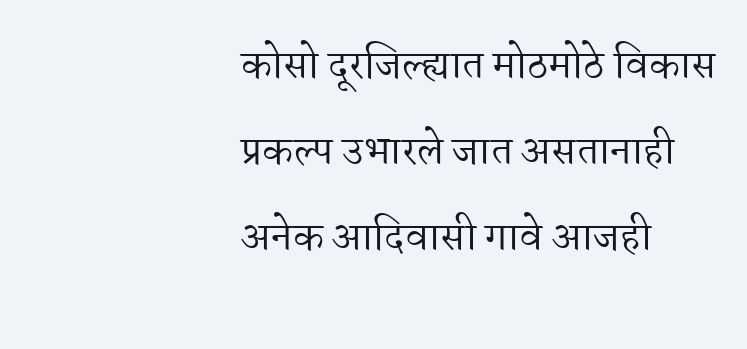कोसो दूरजिल्ह्यात मोठमोठे विकास प्रकल्प उभारले जात असतानाही अनेक आदिवासी गावे आजही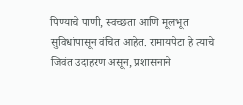पिण्याचे पाणी, स्वच्छता आणि मूलभूत सुविधांपासून वंचित आहेत. रामायपेटा हे त्याचे जिवंत उदाहरण असून, प्रशासनाने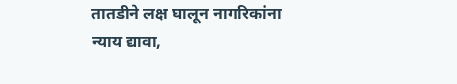तातडीने लक्ष घालून नागरिकांना न्याय द्यावा,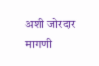अशी जोरदार मागणी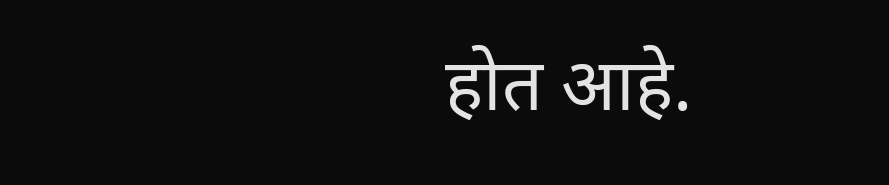होत आहे.